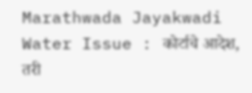Marathwada Jayakwadi Water Issue : कोर्टाचे आदेश, तरी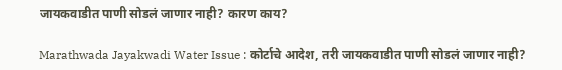जायकवाडीत पाणी सोडलं जाणार नाही? कारण काय?

Marathwada Jayakwadi Water Issue : कोर्टाचे आदेश, तरी जायकवाडीत पाणी सोडलं जाणार नाही?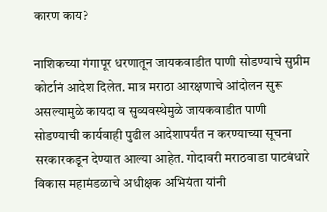कारण काय?

नाशिकच्या गंगापूर धरणातून जायकवाडीत पाणी सोडण्याचे सुप्रीम कोर्टानं आदेश दिलेत. मात्र मराठा आरक्षणाचे आंदोलन सुरू असल्यामुळे कायदा व सुव्यवस्थेमुळे जायकवाडीत पाणी सोडण्याची कार्यवाही पुढील आदेशापर्यंत न करण्याच्या सूचना सरकारकडून देण्यात आल्या आहेत. गोदावरी मराठवाडा पाटबंधारे विकास महामंडळाचे अधीक्षक अभियंता यांनी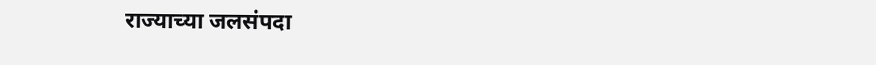राज्याच्या जलसंपदा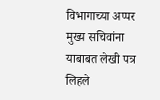विभागाच्या अप्पर मुख्य सचिवांना याबाबत लेखी पत्र लिहले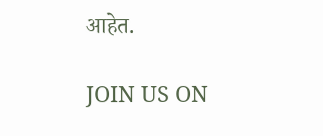आहेत.

JOIN US ON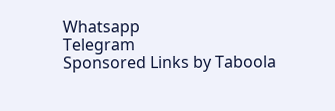Whatsapp
Telegram
Sponsored Links by Taboola